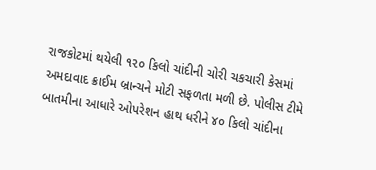રાજકોટમાં થયેલી ૧૨૦ કિલો ચાંદીની ચોરી ચકચારી કેસમાં અમદાવાદ ક્રાઈમ બ્રાન્ચને મોટી સફળતા મળી છે. પોલીસ ટીમે બાતમીના આધારે ઓપરેશન હાથ ધરીને ૪૦ કિલો ચાંદીના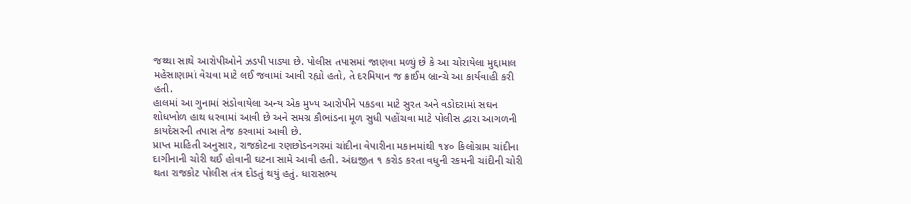જથ્થા સાથે આરોપીઓને ઝડપી પાડ્યા છે. પોલીસ તપાસમાં જાણવા મળ્યું છે કે આ ચોરાયેલા મુદ્દામાલ મહેસાણામાં વેચવા માટે લઈ જવામાં આવી રહ્યો હતો, તે દરમિયાન જ ક્રાઈમ બ્રાન્ચે આ કાર્યવાહી કરી હતી.
હાલમાં આ ગુનામાં સંડોવાયેલા અન્ય એક મુખ્ય આરોપીને પકડવા માટે સુરત અને વડોદરામાં સઘન શોધખોળ હાથ ધરવામાં આવી છે અને સમગ્ર કૌભાંડના મૂળ સુધી પહોંચવા માટે પોલીસ દ્વારા આગળની કાયદેસરની તપાસ તેજ કરવામાં આવી છે.
પ્રાપ્ત માહિતી અનુસાર, રાજકોટના રણછોડનગરમાં ચાંદીના વેપારીના મકાનમાંથી ૧૪૦ કિલોગ્રામ ચાંદીના દાગીનાની ચોરી થઈ હોવાની ઘટના સામે આવી હતી. અંદાજીત ૧ કરોડ કરતા વધુની રકમની ચાંદીની ચોરી થતા રાજકોટ પોલીસ તંત્ર દોડતું થયું હતું. ધારાસભ્ય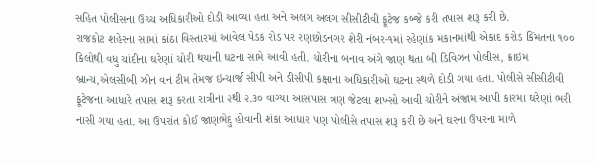સહિત પોલીસના ઉચ્ચ અધિકારીઓ દોડી આવ્યા હતા અને અલગ અલગ સીસીટીવી ફૂટેજ કબ્જે કરી તપાસ શરૂ કરી છે.
રાજકોટ શહેરના સામાં કાંઠા વિસ્તારમાં આવેલ પેડક રોડ પર રણછોડનગર શેરી નંબર-૧માં રહેણાંક મકાનમાંથી એકાદ કરોડ કિંમતના ૧૦૦ કિલોથી વધુ ચાંદીના ઘરેણાં ચોરી થયાની ઘટના સામે આવી હતી. ચોરીના બનાવ અંગે જાણ થતા બી ડિવિઝન પોલીસ, ક્રાઇમ બ્રાન્ચ,એલસીબી ઝોન વન ટીમ તેમજ ઇન્ચાર્જ સીપી અને ડીસીપી કક્ષાના અધિકારીઓ ઘટના સ્થળે દોડી ગયા હતા. પોલીસે સીસીટીવી ફૂટેજના આધારે તપાસ શરૂ કરતા રાત્રીના ૨થી ૨.૩૦ વાગ્યા આસપાસ ત્રણ જેટલા શખ્સો આવી ચોરીને અંજામ આપી કારમા ઘરેણાં ભરી નાસી ગયા હતા. આ ઉપરાંત કોઈ જાણભેદુ હોવાની શંકા આધાર પણ પોલીસે તપાસ શરૂ કરી છે અને ઘરના ઉપરના માળે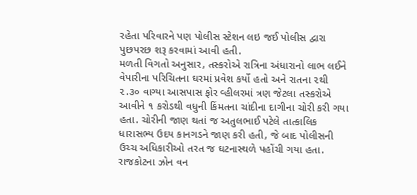રહેતા પરિવારને પણ પોલીસ સ્ટેશન લઇ જઈ પોલીસ દ્વારા પુછપરછ શરૂ કરવામાં આવી હતી.
મળતી વિગતો અનુસાર, તસ્કરોએ રાત્રિના અંધારાનો લાભ લઈને વેપારીના પરિચિતના ઘરમાં પ્રવેશ કર્યો હતો અને રાતના ૨થી ૨.૩૦ વાગ્યા આસપાસ ફોર વ્હીલરમાં ત્રણ જેટલા તસ્કરોએ આવીને ૧ કરોડથી વધુની કિંમતના ચાંદીના દાગીના ચોરી કરી ગયા હતા. ચોરીની જાણ થતાં જ અતુલભાઈ પટેલે તાત્કાલિક ધારાસભ્ય ઉદય કાનગડને જાણ કરી હતી, જે બાદ પોલીસની ઉચ્ચ અધિકારીઓ તરત જ ઘટનાસ્થળે પહોંચી ગયા હતા.
રાજકોટના ઝોન વન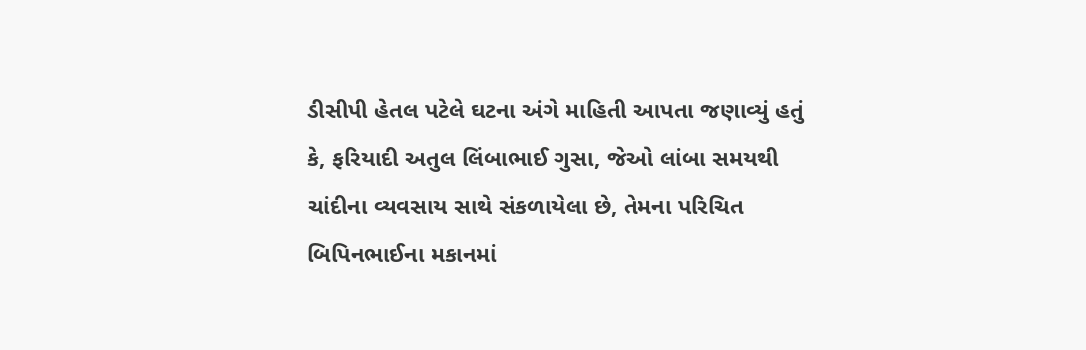ડીસીપી હેતલ પટેલે ઘટના અંગે માહિતી આપતા જણાવ્યું હતું કે, ફરિયાદી અતુલ લિંબાભાઈ ગુસા, જેઓ લાંબા સમયથી ચાંદીના વ્યવસાય સાથે સંકળાયેલા છે, તેમના પરિચિત બિપિનભાઈના મકાનમાં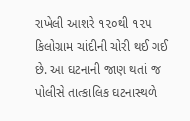રાખેલી આશરે ૧૨૦થી ૧૨૫ કિલોગ્રામ ચાંદીની ચોરી થઈ ગઈ છે. આ ઘટનાની જાણ થતાં જ પોલીસે તાત્કાલિક ઘટનાસ્થળે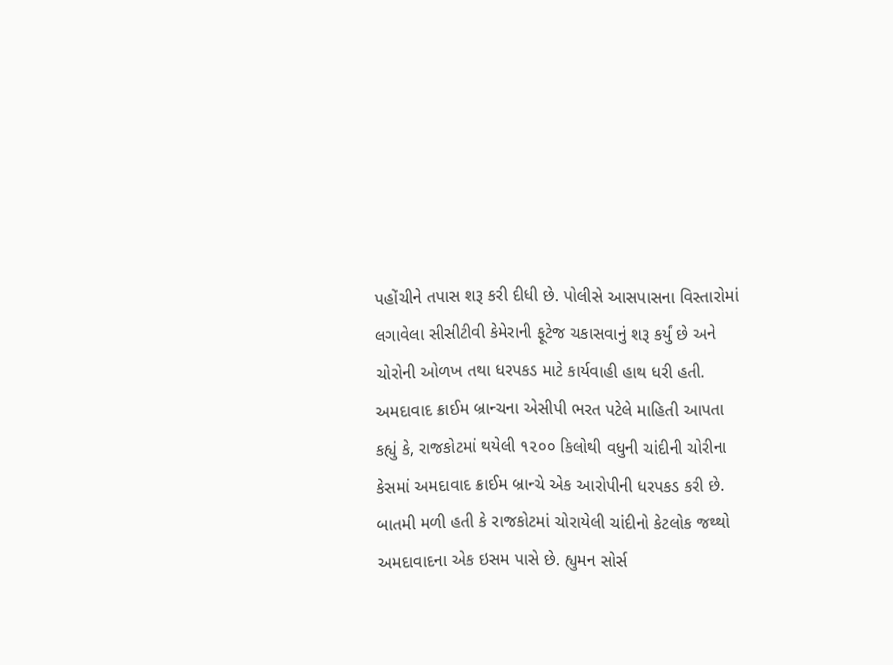પહોંચીને તપાસ શરૂ કરી દીધી છે. પોલીસે આસપાસના વિસ્તારોમાં લગાવેલા સીસીટીવી કેમેરાની ફૂટેજ ચકાસવાનું શરૂ કર્યું છે અને ચોરોની ઓળખ તથા ધરપકડ માટે કાર્યવાહી હાથ ધરી હતી.
અમદાવાદ ક્રાઈમ બ્રાન્ચના એસીપી ભરત પટેલે માહિતી આપતા કહ્યું કે, રાજકોટમાં થયેલી ૧૨૦૦ કિલોથી વધુની ચાંદીની ચોરીના કેસમાં અમદાવાદ ક્રાઈમ બ્રાન્ચે એક આરોપીની ધરપકડ કરી છે. બાતમી મળી હતી કે રાજકોટમાં ચોરાયેલી ચાંદીનો કેટલોક જથ્થો અમદાવાદના એક ઇસમ પાસે છે. હ્યુમન સોર્સ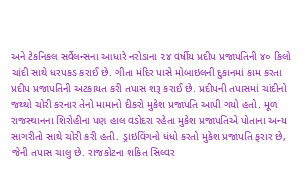અને ટેકનિકલ સર્વેલન્સના આધારે નરોડાના ૨૪ વર્ષીય પ્રદીપ પ્રજાપતિની ૪૦ કિલો ચાંદી સાથે ધરપકડ કરાઈ છે. ગીતા મંદિર પાસે મોબાઇલની દુકાનમાં કામ કરતા પ્રદીપ પ્રજાપતિની અટકાયત કરી તપાસ શરૂ કરાઈ છે. પ્રદીપની તપાસમાં ચાંદીનો જથ્થો ચોરી કરનાર તેનો મામાનો દીકરો મુકેશ પ્રજાપતિ આપી ગયો હતો. મૂળ રાજસ્થાનના શિરોહીના પણ હાલ વડોદરા રહેતા મુકેશ પ્રજાપતિએ પોતાના અન્ય સાગરીતો સાથે ચોરી કરી હતી. ડ્રાઇવિંગનો ધંધો કરતો મુકેશ પ્રજાપતિ ફરાર છે, જેની તપાસ ચાલુ છે. રાજકોટના શકિત સિલ્વર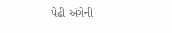પેઢી અંગેની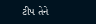ટીપ તેને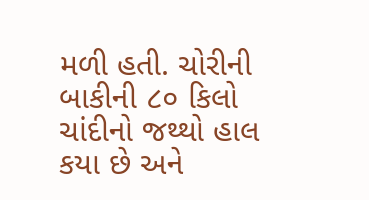મળી હતી. ચોરીની બાકીની ૮૦ કિલો ચાંદીનો જથ્થો હાલ કયા છે અને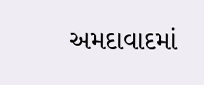અમદાવાદમાં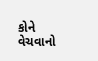કોને વેચવાનો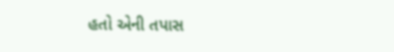હતો એની તપાસ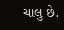ચાલુ છે.